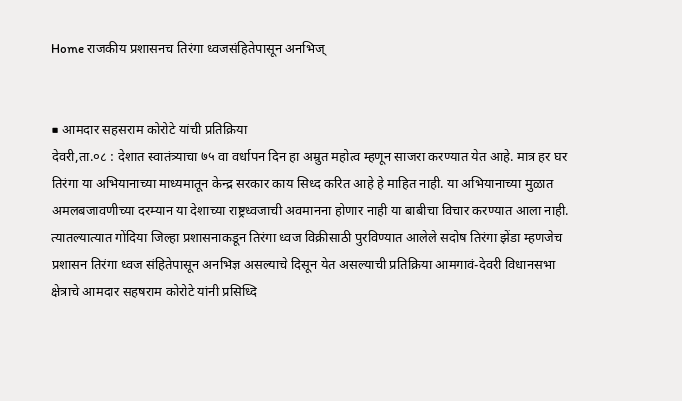Home राजकीय प्रशासनच तिरंगा ध्वजसंहितेपासून अनभिज्


■ आमदार सहसराम कोरोटे यांची प्रतिक्रिया
देवरी,ता.०८ : देशात स्वातंत्र्याचा ७५ वा वर्धापन दिन हा अम्रुत महोत्व म्हणून साजरा करण्यात येत आहे. मात्र हर घर तिरंगा या अभियानाच्या माध्यमातून केन्द्र सरकार काय सिध्द करित आहे हे माहित नाही. या अभियानाच्या मुळात अमलबजावणीच्या दरम्यान या देशाच्या राष्ट्रध्वजाची अवमानना होणार नाही या बाबीचा विचार करण्यात आला नाही. त्यातल्यात्यात गोंदिया जिल्हा प्रशासनाकडून तिरंगा ध्वज विक्रीसाठी पुरविण्यात आलेले सदोष तिरंगा झेंडा म्हणजेच प्रशासन तिरंगा ध्वज संहितेपासून अनभिज्ञ असल्याचे दिसून येत असल्याची प्रतिक्रिया आमगावं-देवरी विधानसभा क्षेत्राचे आमदार सहषराम कोरोटे यांनी प्रसिध्दि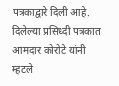पत्रकाद्वारे दिली आहे.
दिलेल्या प्रसिध्दी पत्रकात आमदार कोरोटे यांनी म्हटले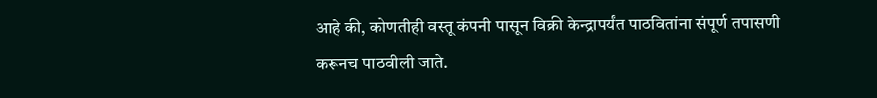आहे की, कोणतीही वस्तू कंपनी पासून विक्री केन्द्रापर्यंत पाठवितांना संपूर्ण तपासणी करूनच पाठवीली जाते.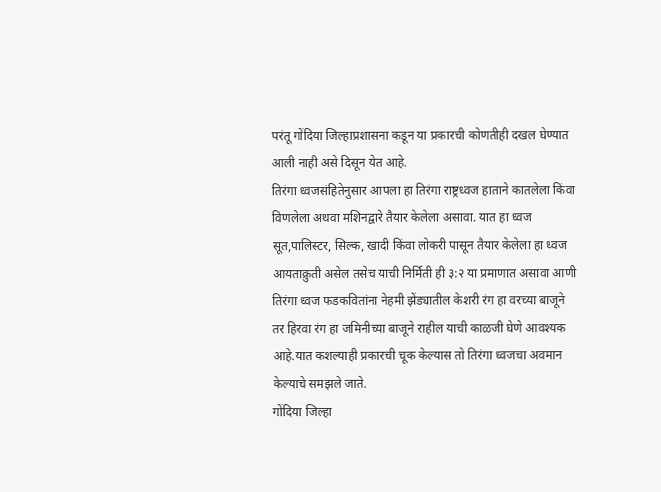परंतू गोंदिया जिल्हाप्रशासना कडून या प्रकारची कोणतीही दखल घेण्यात आली नाही असे दिसून येत आहे.
तिरंगा ध्वजसंहितेनुसार आपला हा तिरंगा राष्ट्रध्वज हाताने कातलेला किंवा विणलेला अथवा मशिनद्वारे तैयार केलेला असावा. यात हा ध्वज सूत,पालिस्टर, सिल्क, खादी किंवा लोकरी पासून तैयार केलेला हा ध्वज आयताक्रुती असेल तसेच याची निर्मिती ही ३:२ या प्रमाणात असावा आणी तिरंगा ध्वज फडकवितांना नेहमी झेंड्यातील केशरी रंग हा वरच्या बाजूने तर हिरवा रंग हा जमिनीच्या बाजूने राहील याची काळजी घेणे आवश्यक आहे.यात कशल्याही प्रकारची चूक केल्यास तो तिरंगा ध्वजचा अवमान केल्याचे समझले जाते.
गोंदिया जिल्हा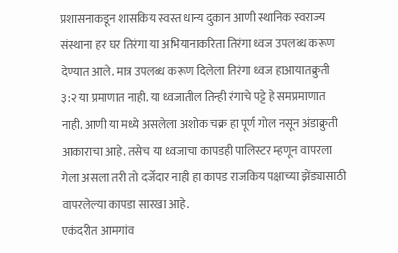प्रशासनाकडून शासकिय स्वस्त धान्य दुकान आणी स्थानिक स्वराज्य संस्थाना हर घर तिरंगा या अभियानाकरिता तिरंगा ध्वज उपलब्ध करूण देण्यात आले. मात्र उपलब्ध करूण दिलेला तिरंगा ध्वज हाआयातक्रुती ३:२ या प्रमाणात नाही. या ध्वजातील तिन्ही रंगाचे पट्टे हे समप्रमाणात नाही. आणी या मध्ये असलेला अशोक चक्र हा पूर्ण गोल नसून अंडाक्रुती आकाराचा आहे. तसेच या ध्वजाचा कापडही पालिस्टर म्हणून वापरला गेला असला तरी तो दर्जेदार नाही हा कापड राजकिय पक्षाच्या झेंड्यासाठी वापरलेल्या कापडा सारखा आहे.
एकंदरीत आमगांव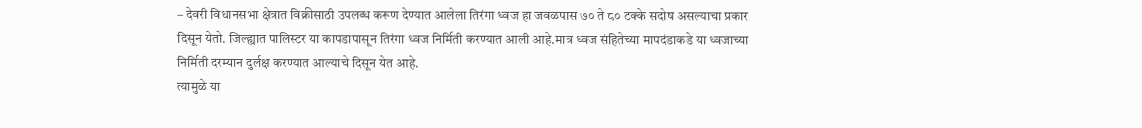– देवरी विधानसभा क्षेत्रात विक्रीसाठी उपलब्ध करूण देण्यात आलेला तिरंगा ध्वज हा जवळपास ७० ते ८० टक्के सदोष असल्याचा प्रकार दिसून येतो. जिल्ह्यात पालिस्टर या कापडापासून तिरंगा ध्वज निर्मिती करण्यात आली आहे.मात्र ध्वज संहितेच्या मापदंडाकडे या ध्वजाच्या निर्मिती दरम्यान दुर्लक्ष करण्यात आल्याचे दिसून येत आहे.
त्यामुळे या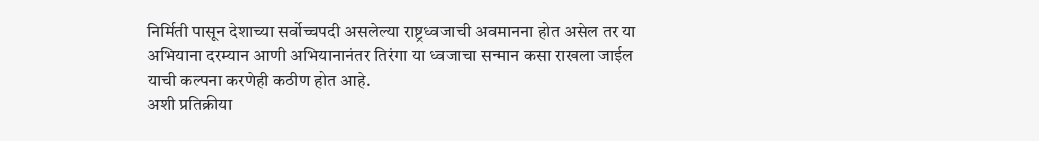निर्मिती पासून देशाच्या सर्वोच्चपदी असलेल्या राष्ट्रध्वजाची अवमानना होत असेल तर या अभियाना दरम्यान आणी अभियानानंतर तिरंगा या ध्वजाचा सन्मान कसा राखला जाईल याची कल्पना करणेही कठीण होत आहे.
अशी प्रतिक्रीया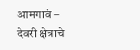आमगावं – देवरी क्षेत्राचे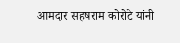आमदार सहषराम कोरोटे यांनी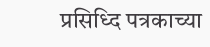प्रसिध्दि पत्रकाच्या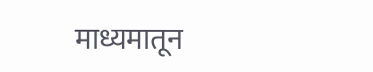माध्यमातून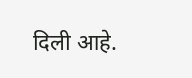दिली आहे.